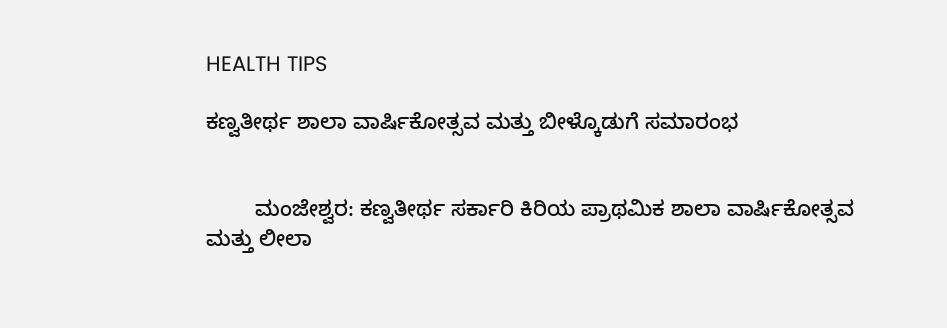HEALTH TIPS

ಕಣ್ವತೀರ್ಥ ಶಾಲಾ ವಾರ್ಷಿಕೋತ್ಸವ ಮತ್ತು ಬೀಳ್ಕೊಡುಗೆ ಸಮಾರಂಭ


        ಮಂಜೇಶ್ವರ: ಕಣ್ವತೀರ್ಥ ಸರ್ಕಾರಿ ಕಿರಿಯ ಪ್ರಾಥಮಿಕ ಶಾಲಾ ವಾರ್ಷಿಕೋತ್ಸವ ಮತ್ತು ಲೀಲಾ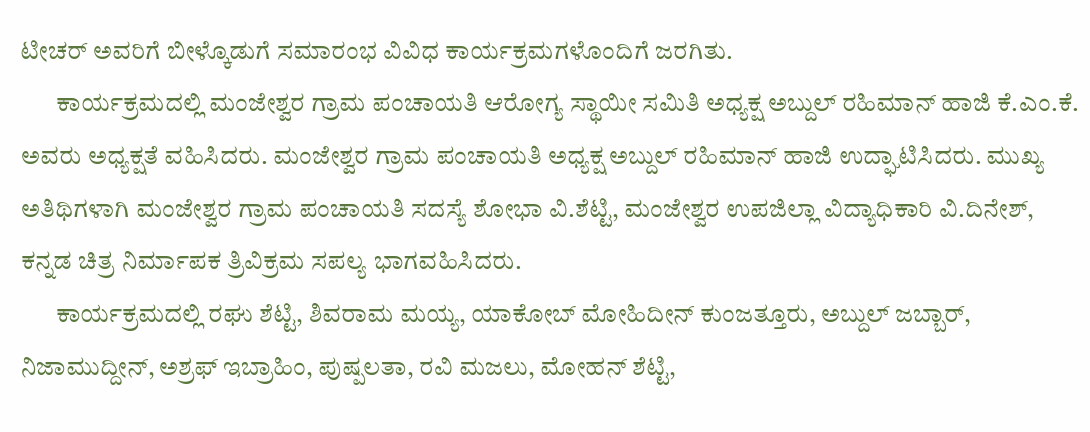ಟೀಚರ್ ಅವರಿಗೆ ಬೀಳ್ಕೊಡುಗೆ ಸಮಾರಂಭ ವಿವಿಧ ಕಾರ್ಯಕ್ರಮಗಳೊಂದಿಗೆ ಜರಗಿತು.
       ಕಾರ್ಯಕ್ರಮದಲ್ಲಿ ಮಂಜೇಶ್ವರ ಗ್ರಾಮ ಪಂಚಾಯತಿ ಆರೋಗ್ಯ ಸ್ಥಾಯೀ ಸಮಿತಿ ಅಧ್ಯಕ್ಷ ಅಬ್ದುಲ್ ರಹಿಮಾನ್ ಹಾಜಿ ಕೆ.ಎಂ.ಕೆ. ಅವರು ಅಧ್ಯಕ್ಷತೆ ವಹಿಸಿದರು. ಮಂಜೇಶ್ವರ ಗ್ರಾಮ ಪಂಚಾಯತಿ ಅಧ್ಯಕ್ಷ ಅಬ್ದುಲ್ ರಹಿಮಾನ್ ಹಾಜಿ ಉದ್ಘಾಟಿಸಿದರು. ಮುಖ್ಯ ಅತಿಥಿಗಳಾಗಿ ಮಂಜೇಶ್ವರ ಗ್ರಾಮ ಪಂಚಾಯತಿ ಸದಸ್ಯೆ ಶೋಭಾ ವಿ.ಶೆಟ್ಟಿ, ಮಂಜೇಶ್ವರ ಉಪಜಿಲ್ಲಾ ವಿದ್ಯಾಧಿಕಾರಿ ವಿ.ದಿನೇಶ್, ಕನ್ನಡ ಚಿತ್ರ ನಿರ್ಮಾಪಕ ತ್ರಿವಿಕ್ರಮ ಸಪಲ್ಯ ಭಾಗವಹಿಸಿದರು.
       ಕಾರ್ಯಕ್ರಮದಲ್ಲಿ ರಘು ಶೆಟ್ಟಿ, ಶಿವರಾಮ ಮಯ್ಯ, ಯಾಕೋಬ್ ಮೋಹಿದೀನ್ ಕುಂಜತ್ತೂರು, ಅಬ್ದುಲ್ ಜಬ್ಬಾರ್, ನಿಜಾಮುದ್ದೀನ್, ಅಶ್ರಫ್ ಇಬ್ರಾಹಿಂ, ಪುಷ್ಪಲತಾ, ರವಿ ಮಜಲು, ಮೋಹನ್ ಶೆಟ್ಟಿ,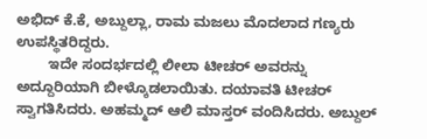ಅಭಿದ್ ಕೆ.ಕೆ, ಅಬ್ದುಲ್ಲಾ, ರಾಮ ಮಜಲು ಮೊದಲಾದ ಗಣ್ಯರು ಉಪಸ್ಥಿತರಿದ್ದರು.
        ಇದೇ ಸಂದರ್ಭದಲ್ಲಿ ಲೀಲಾ ಟೀಚರ್ ಅವರನ್ನು ಅದ್ದೂರಿಯಾಗಿ ಬೀಳ್ಕೊಡಲಾಯಿತು. ದಯಾವತಿ ಟೀಚರ್ ಸ್ವಾಗತಿಸಿದರು. ಅಹಮ್ಮದ್ ಆಲಿ ಮಾಸ್ತರ್ ವಂದಿಸಿದರು. ಅಬ್ದುಲ್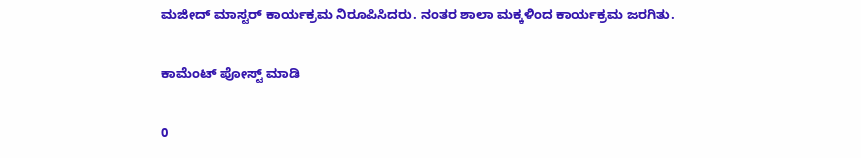ಮಜೀದ್ ಮಾಸ್ಟರ್ ಕಾರ್ಯಕ್ರಮ ನಿರೂಪಿಸಿದರು. ನಂತರ ಶಾಲಾ ಮಕ್ಕಳಿಂದ ಕಾರ್ಯಕ್ರಮ ಜರಗಿತು.

ಕಾಮೆಂಟ್‌‌ ಪೋಸ್ಟ್‌ ಮಾಡಿ

0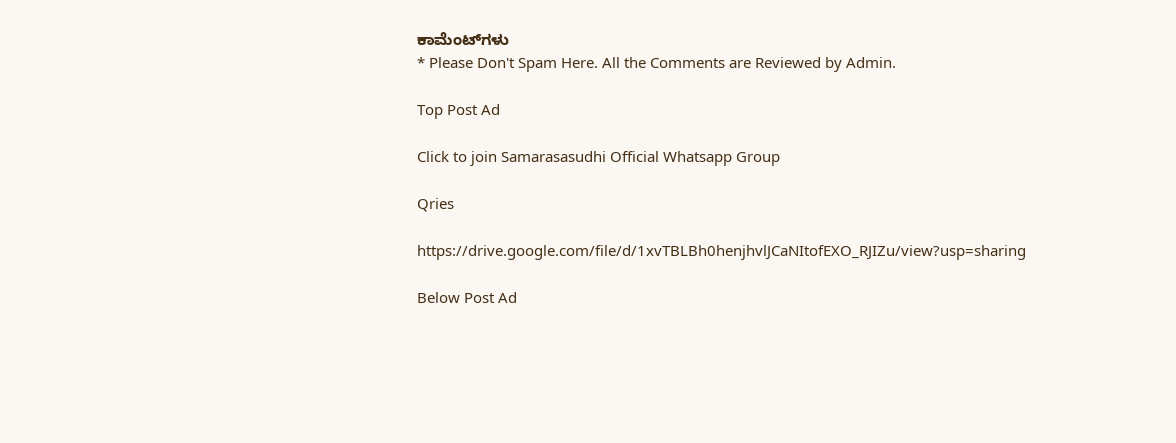ಕಾಮೆಂಟ್‌ಗಳು
* Please Don't Spam Here. All the Comments are Reviewed by Admin.

Top Post Ad

Click to join Samarasasudhi Official Whatsapp Group

Qries

https://drive.google.com/file/d/1xvTBLBh0henjhvlJCaNItofEXO_RJIZu/view?usp=sharing

Below Post Ad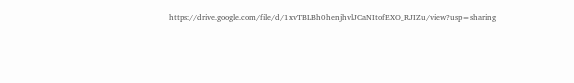https://drive.google.com/file/d/1xvTBLBh0henjhvlJCaNItofEXO_RJIZu/view?usp=sharing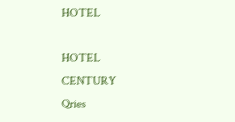HOTEL

HOTEL
CENTURY
Qries